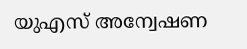യുഎസ് അന്വേഷണ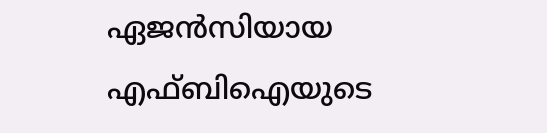ഏജന്‍സിയായ എഫ്ബിഐയുടെ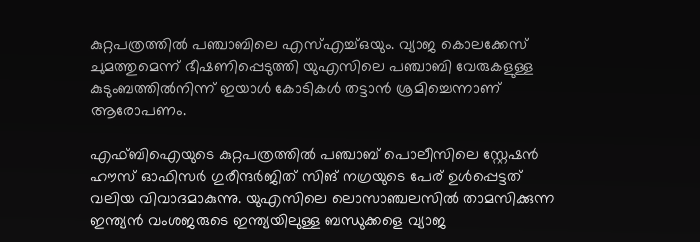കുറ്റപത്രത്തില്‍ പഞ്ചാബിലെ എസ്എച്ച്ഒയും. വ്യാജ കൊലക്കേസ് ചുമത്തുമെന്ന് ഭീഷണിപ്പെടുത്തി യുഎസിലെ പഞ്ചാബി വേരുകളുള്ള കുടുംബത്തില്‍നിന്ന് ഇയാള്‍ കോടികള്‍ തട്ടാന്‍ ശ്രമിച്ചെന്നാണ് ആരോപണം.

എഫ്ബിഐയുടെ കുറ്റപത്രത്തില്‍ പഞ്ചാബ് പൊലീസിലെ സ്റ്റേഷന്‍ ഹൗസ് ഓഫിസര്‍ ഗുരീന്ദർജിത് സിങ് നഗ്രയുടെ പേര് ഉൾപ്പെട്ടത് വലിയ വിവാദമാകുന്നു. യുഎസിലെ ലൊസാഞ്ചലസില്‍ താമസിക്കുന്ന ഇന്ത്യൻ വംശജരുടെ ഇന്ത്യയിലുള്ള ബന്ധുക്കളെ വ്യാജ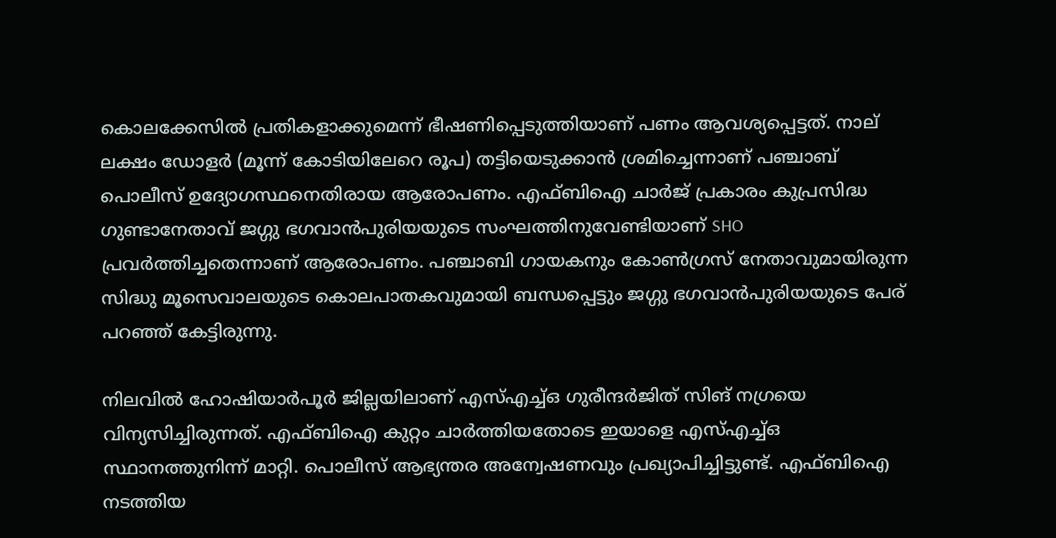കൊലക്കേസിൽ പ്രതികളാക്കുമെന്ന് ഭീഷണിപ്പെടുത്തിയാണ് പണം ആവശ്യപ്പെട്ടത്. നാല് ലക്ഷം ഡോളർ (മൂന്ന് കോടിയിലേറെ രൂപ) തട്ടിയെടുക്കാൻ ശ്രമിച്ചെന്നാണ് പഞ്ചാബ് പൊലീസ് ഉദ്യോഗസ്ഥനെതിരായ ആരോപണം. എഫ്ബിഐ ചാര്‍ജ് പ്രകാരം കുപ്രസിദ്ധ ഗുണ്ടാനേതാവ് ജഗ്ഗു ഭഗവാൻപുരിയയുടെ സംഘത്തിനുവേണ്ടിയാണ് SHO പ്രവർത്തിച്ചതെന്നാണ് ആരോപണം. പഞ്ചാബി ഗായകനും കോണ്‍ഗ്രസ് നേതാവുമായിരുന്ന സിദ്ധു മൂസെവാലയുടെ കൊലപാതകവുമായി ബന്ധപ്പെട്ടും ജഗ്ഗു ഭഗവാൻപുരിയയുടെ പേര് പറഞ്ഞ് കേട്ടിരുന്നു.

നിലവില്‍ ഹോഷിയാര്‍പൂര്‍ ജില്ലയിലാണ് എസ്എച്ച്ഒ ഗുരീന്ദർജിത് സിങ് നഗ്രയെ വിന്യസിച്ചിരുന്നത്. എഫ്ബിഐ കുറ്റം ചാര്‍ത്തിയതോടെ ഇയാളെ എസ്എച്ച്ഒ സ്ഥാനത്തുനിന്ന് മാറ്റി. പൊലീസ് ആഭ്യന്തര അന്വേഷണവും പ്രഖ്യാപിച്ചിട്ടുണ്ട്. എഫ്ബിഐ നടത്തിയ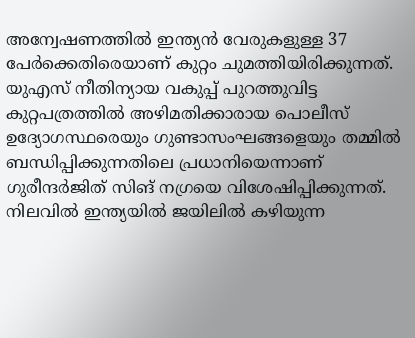അന്വേഷണത്തില്‍ ഇന്ത്യന്‍ വേരുകളുള്ള 37 പേര്‍ക്കെതിരെയാണ് കുറ്റം ചുമത്തിയിരിക്കുന്നത്. യുഎസ് നീതിന്യായ വകുപ്പ് പുറത്തുവിട്ട കുറ്റപത്രത്തില്‍ അഴിമതിക്കാരായ പൊലീസ് ഉദ്യോഗസ്ഥരെയും ഗുണ്ടാസംഘങ്ങളെയും തമ്മില്‍ ബന്ധിപ്പിക്കുന്നതിലെ പ്രധാനിയെന്നാണ് ഗുരീന്ദർജിത് സിങ് നഗ്രയെ വിശേഷിപ്പിക്കുന്നത്. നിലവില്‍ ഇന്ത്യയില്‍ ജയിലില്‍ കഴിയുന്ന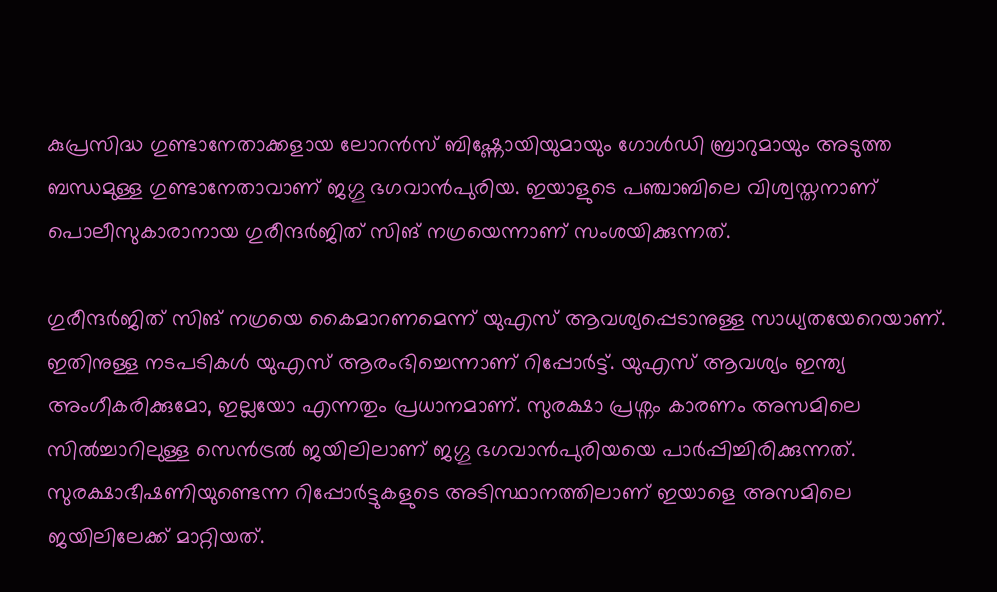കുപ്രസിദ്ധ ഗുണ്ടാനേതാക്കളായ ലോറന്‍സ് ബിഷ്ണോയിയുമായും ഗോള്‍ഡി ബ്രാറുമായും അടുത്ത ബന്ധമുള്ള ഗുണ്ടാനേതാവാണ് ജഗ്ഗു ഭഗവാൻപുരിയ. ഇയാളുടെ പഞ്ചാബിലെ വിശ്വസ്തനാണ് പൊലീസുകാരാനായ ഗുരീന്ദർജിത് സിങ് നഗ്രയെന്നാണ് സംശയിക്കുന്നത്.

ഗുരീന്ദർജിത് സിങ് നഗ്രയെ കൈമാറണമെന്ന് യുഎസ് ആവശ്യപ്പെടാനുള്ള സാധ്യതയേറെയാണ്. ഇതിനുള്ള നടപടികള്‍ യുഎസ് ആരംഭിച്ചെന്നാണ് റിപ്പോര്‍ട്ട്. യുഎസ് ആവശ്യം ഇന്ത്യ അംഗീകരിക്കുമോ, ഇല്ലയോ എന്നതും പ്രധാനമാണ്. സുരക്ഷാ പ്രശ്നം കാരണം അസമിലെ സില്‍ച്ചാറിലുള്ള സെന്‍ട്രല്‍ ജയിലിലാണ് ജഗ്ഗു ഭഗവാൻപുരിയയെ പാര്‍പ്പിച്ചിരിക്കുന്നത്. സുരക്ഷാഭീഷണിയുണ്ടെന്ന റിപ്പോര്‍ട്ടുകളുടെ അടിസ്ഥാനത്തിലാണ് ഇയാളെ അസമിലെ ജയിലിലേക്ക് മാറ്റിയത്.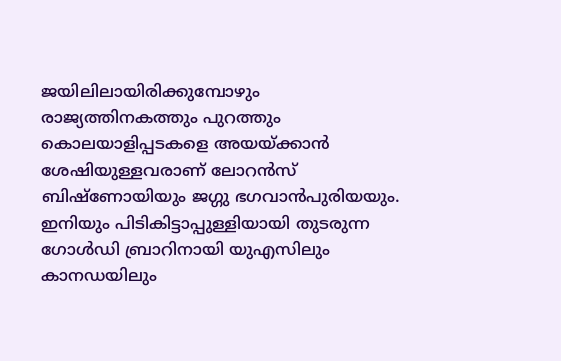ജയിലിലായിരിക്കുമ്പോഴും രാജ്യത്തിനകത്തും പുറത്തും കൊലയാളിപ്പടകളെ അയയ്ക്കാന്‍ ശേഷിയുള്ളവരാണ് ലോറന്‍സ് ബിഷ്ണോയിയും ജഗ്ഗു ഭഗവാൻപുരിയയും. ഇനിയും പിടികിട്ടാപ്പുള്ളിയായി തുടരുന്ന ഗോള്‍ഡി ബ്രാറിനായി യുഎസിലും കാനഡയിലും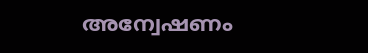അന്വേഷണം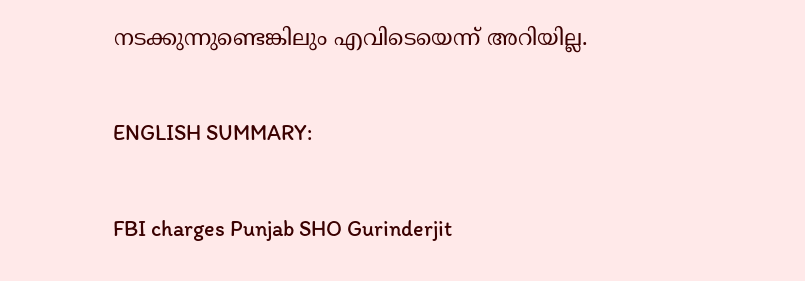നടക്കുന്നുണ്ടെങ്കിലും എവിടെയെന്ന് അറിയില്ല.

ENGLISH SUMMARY:

FBI charges Punjab SHO Gurinderjit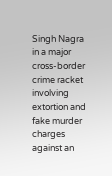Singh Nagra in a major cross-border crime racket involving extortion and fake murder charges against an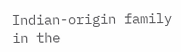Indian-origin family in the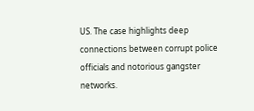US. The case highlights deep connections between corrupt police officials and notorious gangster networks.